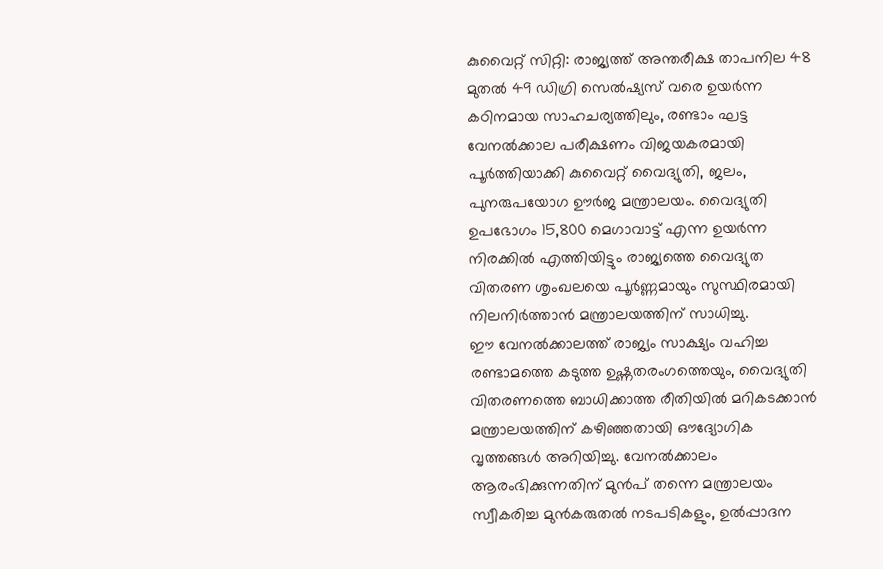കുവൈറ്റ് സിറ്റി: രാജ്യത്ത് അന്തരീക്ഷ താപനില 48 മുതൽ 49 ഡിഗ്രി സെൽഷ്യസ് വരെ ഉയർന്ന കഠിനമായ സാഹചര്യത്തിലും, രണ്ടാം ഘട്ട വേനൽക്കാല പരീക്ഷണം വിജയകരമായി പൂർത്തിയാക്കി കുവൈറ്റ് വൈദ്യുതി, ജലം, പുനരുപയോഗ ഊർജ മന്ത്രാലയം. വൈദ്യുതി ഉപഭോഗം 15,800 മെഗാവാട്ട് എന്ന ഉയർന്ന നിരക്കിൽ എത്തിയിട്ടും രാജ്യത്തെ വൈദ്യുത വിതരണ ശൃംഖലയെ പൂർണ്ണമായും സുസ്ഥിരമായി നിലനിർത്താൻ മന്ത്രാലയത്തിന് സാധിച്ചു.
ഈ വേനൽക്കാലത്ത് രാജ്യം സാക്ഷ്യം വഹിച്ച രണ്ടാമത്തെ കടുത്ത ഉഷ്ണതരംഗത്തെയും, വൈദ്യുതി വിതരണത്തെ ബാധിക്കാത്ത രീതിയിൽ മറികടക്കാൻ മന്ത്രാലയത്തിന് കഴിഞ്ഞതായി ഔദ്യോഗിക വൃത്തങ്ങൾ അറിയിച്ചു. വേനൽക്കാലം ആരംഭിക്കുന്നതിന് മുൻപ് തന്നെ മന്ത്രാലയം സ്വീകരിച്ച മുൻകരുതൽ നടപടികളും, ഉൽപ്പാദന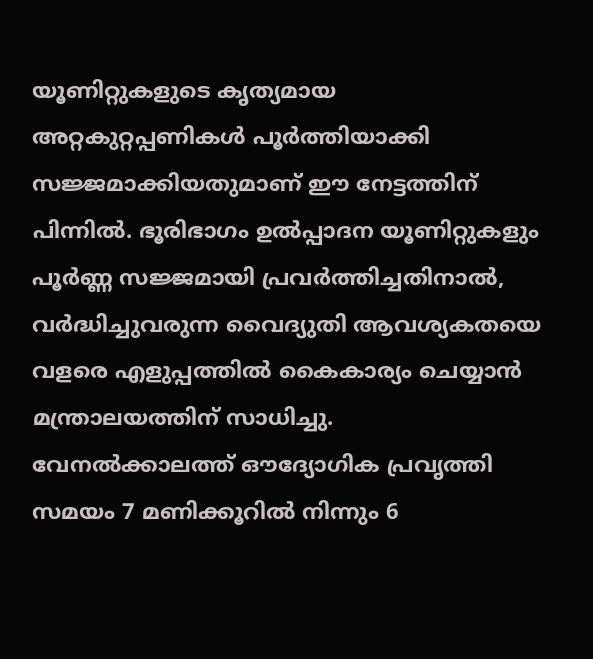യൂണിറ്റുകളുടെ കൃത്യമായ അറ്റകുറ്റപ്പണികൾ പൂർത്തിയാക്കി സജ്ജമാക്കിയതുമാണ് ഈ നേട്ടത്തിന് പിന്നിൽ. ഭൂരിഭാഗം ഉൽപ്പാദന യൂണിറ്റുകളും പൂർണ്ണ സജ്ജമായി പ്രവർത്തിച്ചതിനാൽ, വർദ്ധിച്ചുവരുന്ന വൈദ്യുതി ആവശ്യകതയെ വളരെ എളുപ്പത്തിൽ കൈകാര്യം ചെയ്യാൻ മന്ത്രാലയത്തിന് സാധിച്ചു.
വേനൽക്കാലത്ത് ഔദ്യോഗിക പ്രവൃത്തി സമയം 7 മണിക്കൂറിൽ നിന്നും 6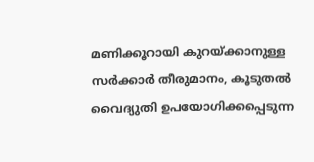മണിക്കൂറായി കുറയ്ക്കാനുള്ള സർക്കാർ തീരുമാനം, കൂടുതൽ വൈദ്യുതി ഉപയോഗിക്കപ്പെടുന്ന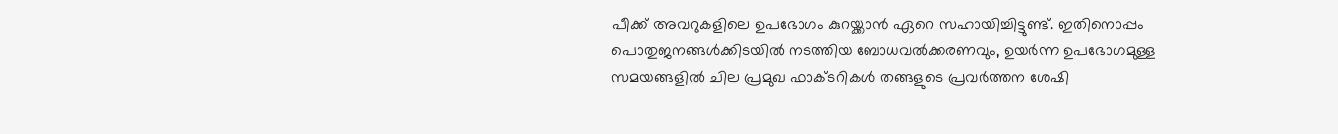പീക്ക് അവറുകളിലെ ഉപഭോഗം കുറയ്ക്കാൻ ഏറെ സഹായിച്ചിട്ടുണ്ട്. ഇതിനൊപ്പം പൊതുജനങ്ങൾക്കിടയിൽ നടത്തിയ ബോധവൽക്കരണവും, ഉയർന്ന ഉപഭോഗമുള്ള സമയങ്ങളിൽ ചില പ്രമുഖ ഫാക്ടറികൾ തങ്ങളുടെ പ്രവർത്തന ശേഷി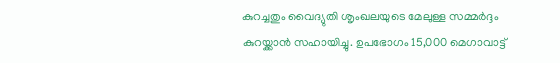കുറച്ചതും വൈദ്യുതി ശൃംഖലയുടെ മേലുള്ള സമ്മർദ്ദം കുറയ്ക്കാൻ സഹായിച്ചു. ഉപഭോഗം 15,000 മെഗാവാട്ട്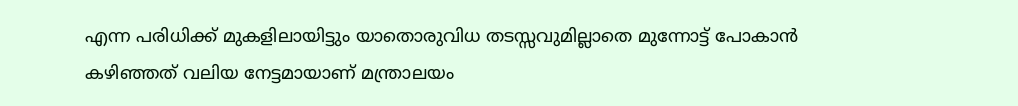എന്ന പരിധിക്ക് മുകളിലായിട്ടും യാതൊരുവിധ തടസ്സവുമില്ലാതെ മുന്നോട്ട് പോകാൻ കഴിഞ്ഞത് വലിയ നേട്ടമായാണ് മന്ത്രാലയം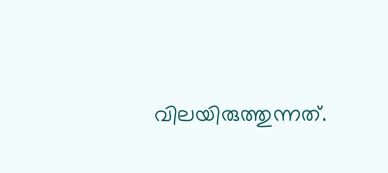വിലയിരുത്തുന്നത്.